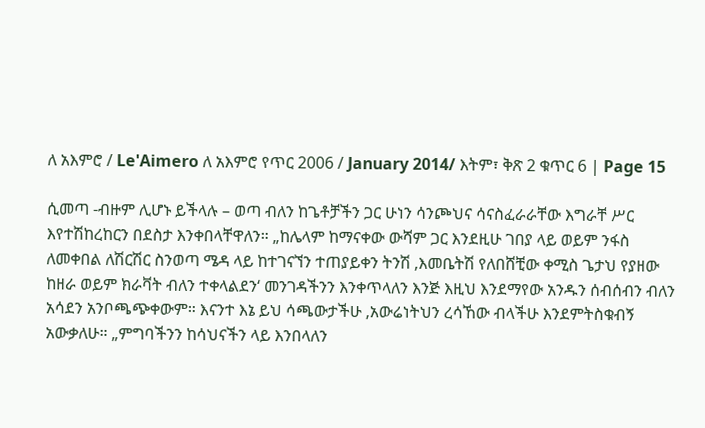ለ አእምሮ / Le'Aimero ለ አእምሮ የጥር 2006 / January 2014/ እትም፣ ቅጽ 2 ቁጥር 6 | Page 15

ሲመጣ -ብዙም ሊሆኑ ይችላሉ – ወጣ ብለን ከጌቶቻችን ጋር ሁነን ሳንጮህና ሳናስፈራራቸው እግራቸ ሥር እየተሽከረከርን በደስታ እንቀበላቸዋለን። „ከሌላም ከማናቀው ውሻም ጋር እንደዚሁ ገበያ ላይ ወይም ንፋስ ለመቀበል ለሽርሽር ስንወጣ ሜዳ ላይ ከተገናኘን ተጠያይቀን ትንሽ ‚እመቤትሽ የለበሸቺው ቀሚስ ጌታህ የያዘው ከዘራ ወይም ክራቫት ብለን ተቀላልደን‘ መንገዳችንን እንቀጥላለን እንጅ እዚህ እንደማየው አንዱን ሰብሰብን ብለን አሳደን አንቦጫጭቀውም። እናንተ እኔ ይህ ሳጫውታችሁ ‚አውሬነትህን ረሳኸው ብላችሁ እንደምትስቁብኝ አውቃለሁ። „ምግባችንን ከሳህናችን ላይ እንበላለን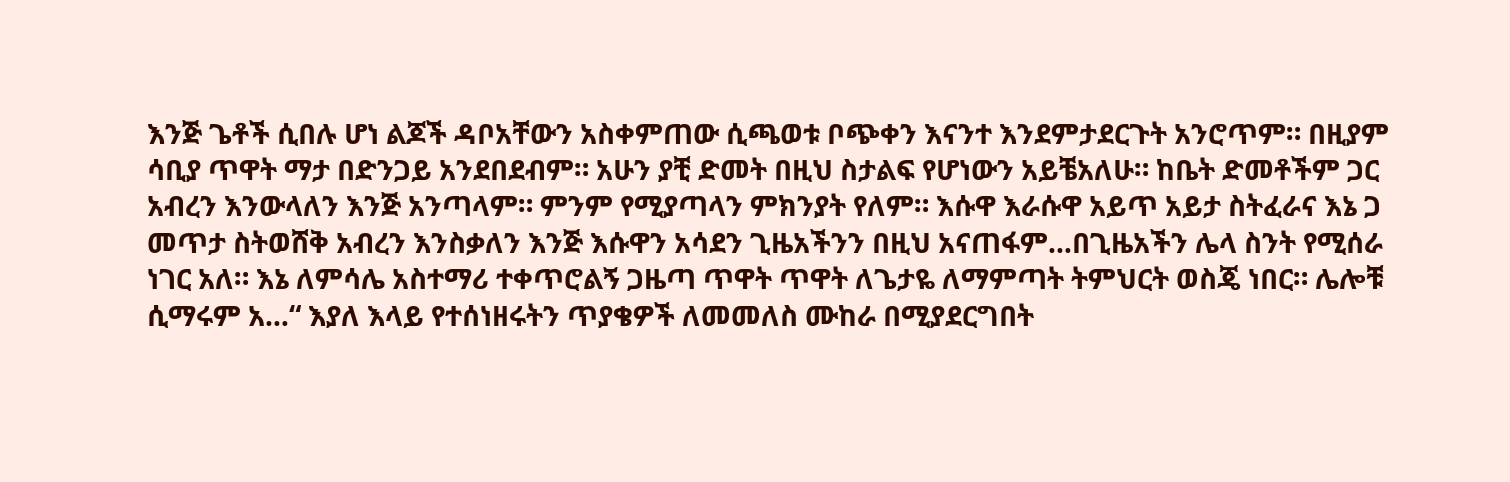እንጅ ጌቶች ሲበሉ ሆነ ልጆች ዳቦአቸውን አስቀምጠው ሲጫወቱ ቦጭቀን እናንተ እንደምታደርጉት አንሮጥም። በዚያም ሳቢያ ጥዋት ማታ በድንጋይ አንደበደብም። አሁን ያቺ ድመት በዚህ ስታልፍ የሆነውን አይቼአለሁ። ከቤት ድመቶችም ጋር አብረን እንውላለን እንጅ አንጣላም። ምንም የሚያጣላን ምክንያት የለም። እሱዋ እራሱዋ አይጥ አይታ ስትፈራና እኔ ጋ መጥታ ስትወሸቅ አብረን እንስቃለን እንጅ እሱዋን አሳደን ጊዜአችንን በዚህ አናጠፋም…በጊዜአችን ሌላ ስንት የሚሰራ ነገር አለ። እኔ ለምሳሌ አስተማሪ ተቀጥሮልኝ ጋዜጣ ጥዋት ጥዋት ለጌታዬ ለማምጣት ትምህርት ወስጄ ነበር። ሌሎቹ ሲማሩም አ…“ እያለ እላይ የተሰነዘሩትን ጥያቄዎች ለመመለስ ሙከራ በሚያደርግበት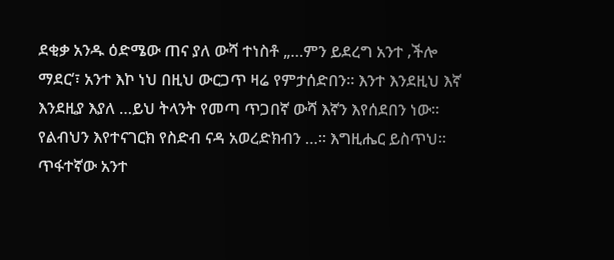ደቂቃ አንዱ ዕድሜው ጠና ያለ ውሻ ተነስቶ „…ምን ይደረግ አንተ ‚ችሎ ማደር‘፣ አንተ እኮ ነህ በዚህ ውርጋጥ ዛሬ የምታሰድበን። እንተ እንደዚህ እኛ እንደዚያ እያለ …ይህ ትላንት የመጣ ጥጋበኛ ውሻ እኛን እየሰደበን ነው። የልብህን እየተናገርክ የስድብ ናዳ አወረድክብን …። እግዚሔር ይስጥህ። ጥፋተኛው አንተ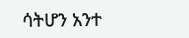ሳትሆን አንተ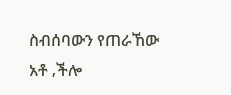ስብሰባውን የጠራኸው አቶ ‚ችሎ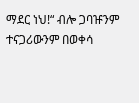ማደር ነህ!“ ብሎ ጋባዡንም ተናጋሪውንም በወቀሳ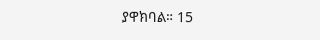ያዋክባል። 15